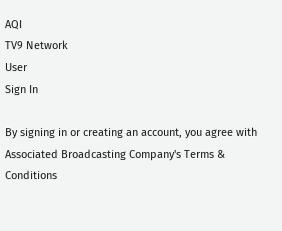AQI
TV9 Network
User
Sign In

By signing in or creating an account, you agree with Associated Broadcasting Company's Terms & Conditions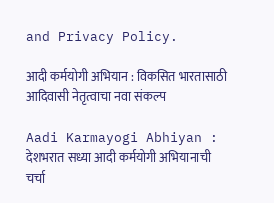and Privacy Policy.

आदी कर्मयोगी अभियान : विकसित भारतासाठी आदिवासी नेतृत्वाचा नवा संकल्प

Aadi Karmayogi Abhiyan : देशभरात सध्या आदी कर्मयोगी अभियानाची चर्चा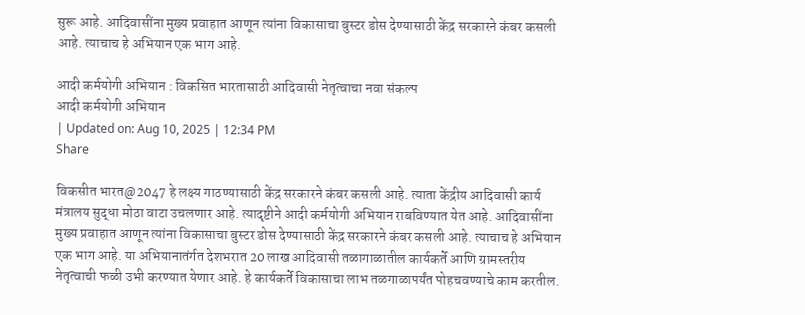सुरू आहे. आदिवासींना मुख्य प्रवाहात आणून त्यांना विकासाचा बुस्टर डोस देण्यासाठी केंद्र सरकारने कंबर कसली आहे. त्याचाच हे अभियान एक भाग आहे.

आदी कर्मयोगी अभियान : विकसित भारतासाठी आदिवासी नेतृत्वाचा नवा संकल्प
आदी कर्मयोगी अभियान
| Updated on: Aug 10, 2025 | 12:34 PM
Share

विकसीत भारत@2047 हे लक्ष्य गाठण्यासाठी केंद्र सरकारने कंबर कसली आहे. त्याता केंद्रीय आदिवासी कार्य मंत्रालय सुद्धा मोठा वाटा उचलणार आहे. त्यादृष्टीने आदी कर्मयोगी अभियान राबविण्यात येत आहे. आदिवासींना मुख्य प्रवाहात आणून त्यांना विकासाचा बुस्टर डोस देण्यासाठी केंद्र सरकारने कंबर कसली आहे. त्याचाच हे अभियान एक भाग आहे. या अभियानातंर्गत देशभरात 20 लाख आदिवासी तळागाळातील कार्यकर्ते आणि ग्रामस्तरीय नेतृत्वाची फळी उभी करण्यात येणार आहे. हे कार्यकर्ते विकासाचा लाभ तळगाळापर्यंत पोहचवण्याचे काम करतील.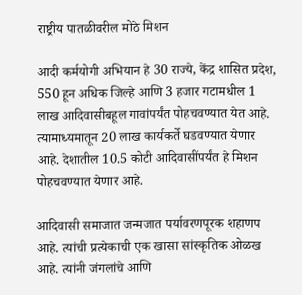राष्ट्रीय पातळीवरील मोठे मिशन

आदी कर्मयोगी अभियान हे 30 राज्ये, केंद्र शासित प्रदेश, 550 हून अधिक जिल्हे आणि 3 हजार गटामधील 1 लाख आदिवासीबहूल गावांपर्यंत पोहचवण्यात येत आहे. त्यामाध्यमातून 20 लाख कार्यकर्ते घडवण्यात येणार आहे. देशातील 10.5 कोटी आदिवासींपर्यंत हे मिशन पोहचवण्यात येणार आहे.

आदिवासी समाजात जन्मजात पर्यावरणपूरक शहाणप आहे. त्यांची प्रत्येकाची एक खासा सांस्कृतिक ओळख आहे. त्यांनी जंगलांचे आणि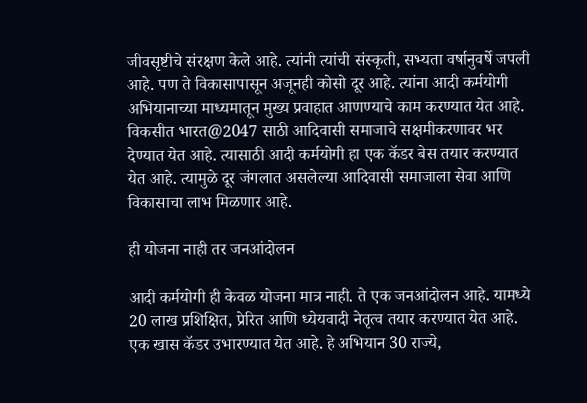जीवसृष्टीचे संरक्षण केले आहे. त्यांनी त्यांची संस्कृती, सभ्यता वर्षानुवर्षे जपली आहे. पण ते विकासापासून अजूनही कोसो दूर आहे. त्यांना आदी कर्मयोगी अभियानाच्या माध्यमातून मुख्य प्रवाहात आणण्याचे काम करण्यात येत आहे. विकसीत भारत@2047 साठी आदिवासी समाजाचे सक्षमीकरणावर भर देण्यात येत आहे. त्यासाठी आदी कर्मयोगी हा एक कॅडर बेस तयार करण्यात येत आहे. त्यामुळे दूर जंगलात असलेल्या आदिवासी समाजाला सेवा आणि विकासाचा लाभ मिळणार आहे.

ही योजना नाही तर जनआंदोलन

आदी कर्मयोगी ही केवळ योजना मात्र नाही. ते एक जनआंदोलन आहे. यामध्ये 20 लाख प्रशिक्षित, प्रेरित आणि ध्येयवादी नेतृत्व तयार करण्यात येत आहे. एक खास कॅडर उभारण्यात येत आहे. हे अभियान 30 राज्ये,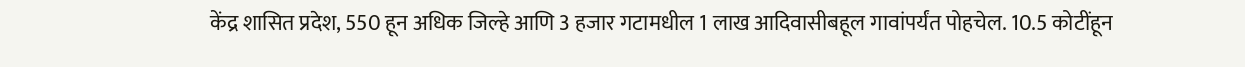केंद्र शासित प्रदेश, 550 हून अधिक जिल्हे आणि 3 हजार गटामधील 1 लाख आदिवासीबहूल गावांपर्यंत पोहचेल. 10.5 कोटींहून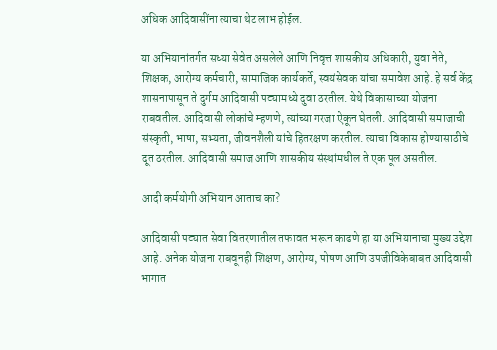अधिक आदिवासींना त्याचा थेट लाभ होईल.

या अभियानांतर्गत सध्या सेवेत असलेले आणि निवृत्त शासकीय अधिकारी, युवा नेते, शिक्षक, आरोग्य कर्मचारी, सामाजिक कार्यकर्ते, स्वयंसेवक यांचा समावेश आहे. हे सर्व केंद्र शासनापासून ते दुर्गम आदिवासी पट्यामध्ये दुवा ठरतील. येथे विकासाच्या योजना राबवतील. आदिवासी लोकांचे म्हणणे, त्यांच्या गरजा ऐकून घेतली. आदिवासी समाजाची संस्कृती, भाषा, सभ्यता, जीवनशैली यांचे हितरक्षण करतील. त्याचा विकास होण्यासाठीचे दूत ठरतील. आदिवासी समाज आणि शासकीय संस्थांमधील ते एक पूल असतील.

आदी कर्मयोगी अभियान आताच का?

आदिवासी पट्यात सेवा वितरणातील तफावत भरून काढणे हा या अभियानाचा मुख्य उद्देश आहे. अनेक योजना राबवूनही शिक्षण, आरोग्य, पोषण आणि उपजीविकेबाबत आदिवासी भागात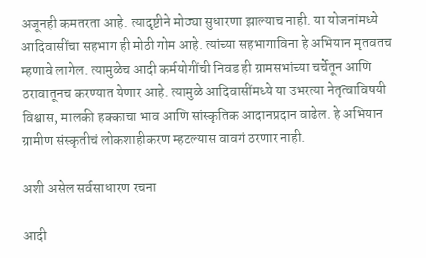अजूनही कमतरता आहे. त्यादृष्टीने मोठ्या सुधारणा झाल्याच नाही. या योजनांमध्ये आदिवासींचा सहभाग ही मोठी गोम आहे. त्यांच्या सहभागाविना हे अभियान मृतवतच म्हणावे लागेल. त्यामुळेच आदी कर्मयोगींची निवड ही ग्रामसभांच्या चर्चेतून आणि ठरावातूनच करण्यात येणार आहे. त्यामुळे आदिवासींमध्ये या उभरत्या नेतृत्वाविषयी विश्वास, मालकी हक्काचा भाव आणि सांस्कृतिक आदानप्रदान वाढेल. हे अभियान ग्रामीण संस्कृतीचं लोकशाहीकरण म्हटल्यास वावगं ठरणार नाही.

अशी असेल सर्वसाधारण रचना

आदी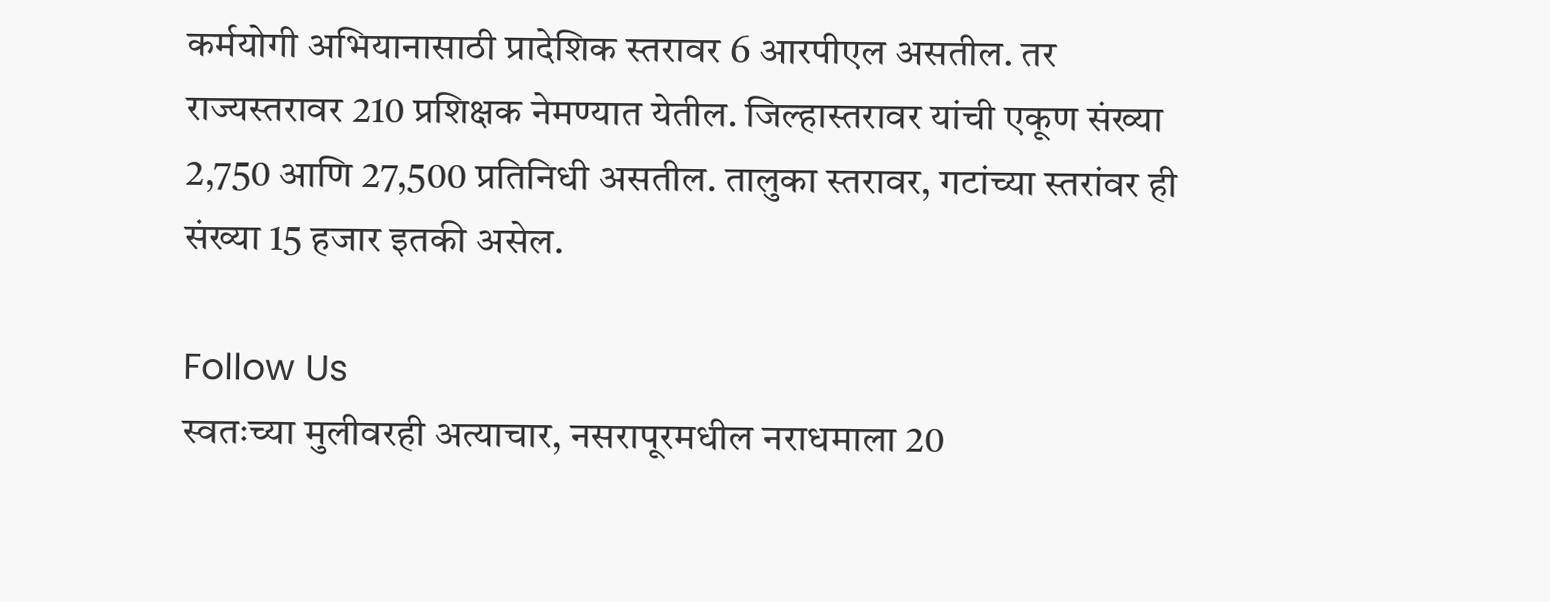कर्मयोगी अभियानासाठी प्रादेशिक स्तरावर 6 आरपीएल असतील. तर राज्यस्तरावर 210 प्रशिक्षक नेमण्यात येतील. जिल्हास्तरावर यांची एकूण संख्या 2,750 आणि 27,500 प्रतिनिधी असतील. तालुका स्तरावर, गटांच्या स्तरांवर ही संख्या 15 हजार इतकी असेल.

Follow Us
स्वतःच्या मुलीवरही अत्याचार, नसरापूरमधील नराधमाला 20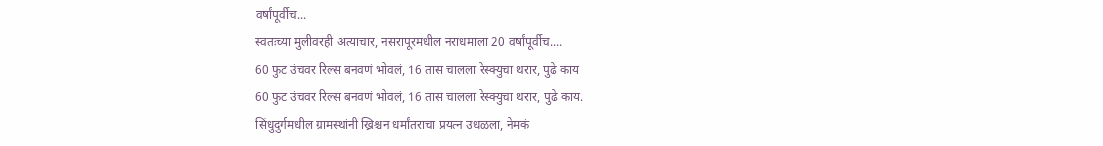वर्षांपूर्वीच...
स्वतःच्या मुलीवरही अत्याचार, नसरापूरमधील नराधमाला 20 वर्षांपूर्वीच....
60 फुट उंचवर रिल्स बनवणं भोवलं, 16 तास चालला रेस्क्युचा थरार, पुढे काय
60 फुट उंचवर रिल्स बनवणं भोवलं, 16 तास चालला रेस्क्युचा थरार, पुढे काय.
सिंधुदुर्गमधील ग्रामस्थांनी ख्रिश्चन धर्मांतराचा प्रयत्न उधळला, नेमकं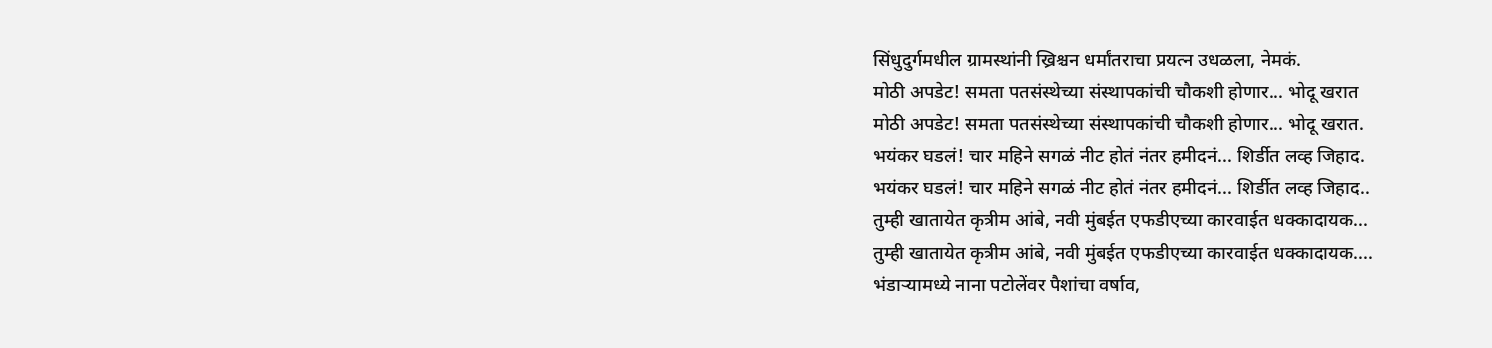सिंधुदुर्गमधील ग्रामस्थांनी ख्रिश्चन धर्मांतराचा प्रयत्न उधळला, नेमकं.
मोठी अपडेट! समता पतसंस्थेच्या संस्थापकांची चौकशी होणार... भोदू खरात
मोठी अपडेट! समता पतसंस्थेच्या संस्थापकांची चौकशी होणार... भोदू खरात.
भयंकर घडलं! चार महिने सगळं नीट होतं नंतर हमीदनं... शिर्डीत लव्ह जिहाद.
भयंकर घडलं! चार महिने सगळं नीट होतं नंतर हमीदनं... शिर्डीत लव्ह जिहाद..
तुम्ही खातायेत कृत्रीम आंबे, नवी मुंबईत एफडीएच्या कारवाईत धक्कादायक...
तुम्ही खातायेत कृत्रीम आंबे, नवी मुंबईत एफडीएच्या कारवाईत धक्कादायक....
भंडाऱ्यामध्ये नाना पटोलेंवर पैशांचा वर्षाव,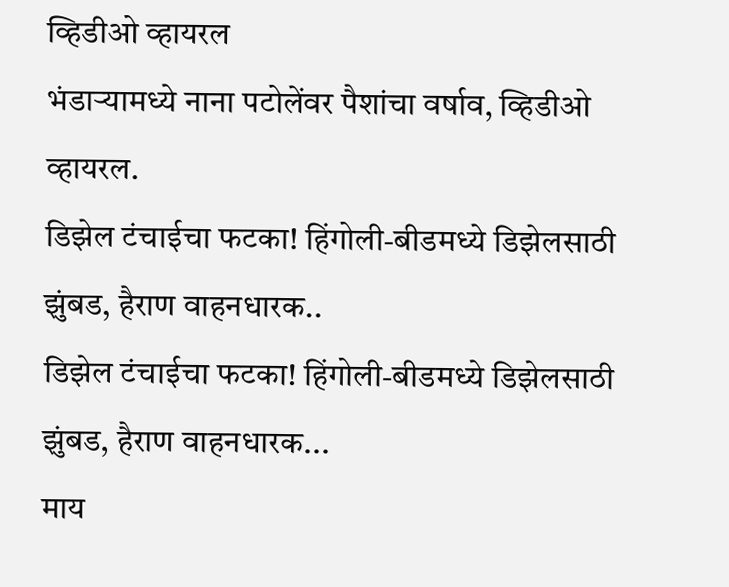व्हिडीओ व्हायरल
भंडाऱ्यामध्ये नाना पटोलेंवर पैशांचा वर्षाव, व्हिडीओ व्हायरल.
डिझेल टंचाईचा फटका! हिंगोली-बीडमध्ये डिझेलसाठी झुंबड, हैराण वाहनधारक..
डिझेल टंचाईचा फटका! हिंगोली-बीडमध्ये डिझेलसाठी झुंबड, हैराण वाहनधारक...
माय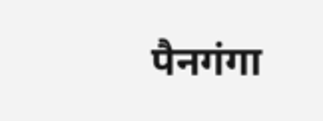पैनगंगा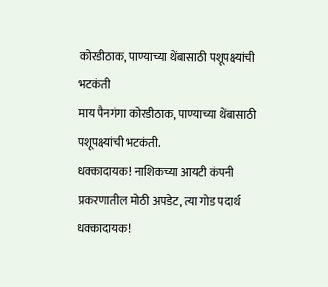कोरडीठाक, पाण्याच्या थेंबासाठी पशूपक्ष्यांची भटकंती
माय पैनगंगा कोरडीठाक, पाण्याच्या थेंबासाठी पशूपक्ष्यांची भटकंती.
धक्कादायक! नाशिकच्या आयटी कंपनी प्रकरणातील मोठी अपडेट, त्या गोड पदार्थ
धक्कादायक!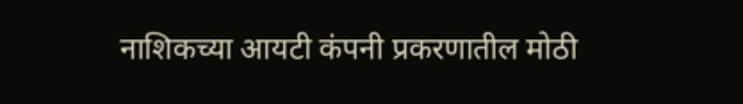नाशिकच्या आयटी कंपनी प्रकरणातील मोठी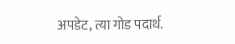अपडेट, त्या गोड पदार्थ.